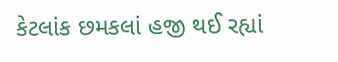કેટલાંક છમકલાં હજી થઈ રહ્યાં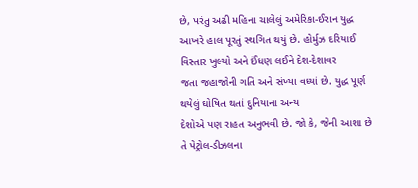છે, પરંતુ અઢી મહિના ચાલેલું અમેરિકા-ઈરાન યુદ્ધ
આખરે હાલ પૂરતું સ્થગિત થયું છે. હોર્મુઝ દરિયાઈ વિસ્તાર ખુલ્યો અને ઈંધણ લઈને દેશ-દેશાવર
જતા જહાજોની ગતિ અને સંખ્યા વધ્યાં છે. યુદ્ધ પૂર્ણ થયેલું ઘોષિત થતાં દુનિયાના અન્ય
દેશોએ પણ રાહત અનુભવી છે. જો કે, જેની આશા છે તે પેટ્રોલ-ડીઝલના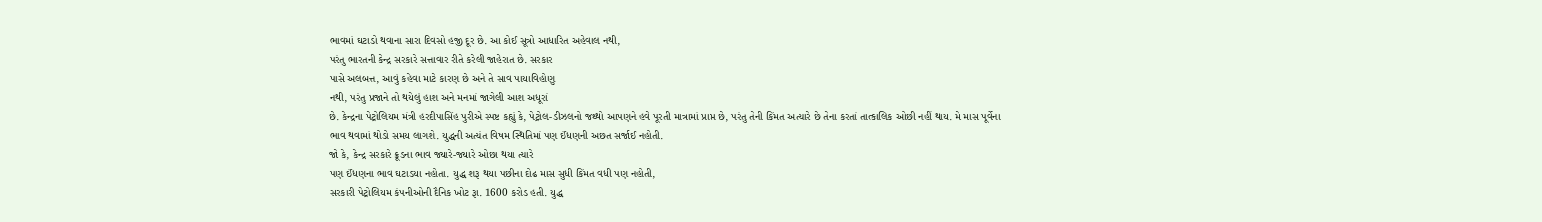ભાવમાં ઘટાડો થવાના સારા દિવસો હજી દૂર છે. આ કોઈ સૂત્રો આધારિત અહેવાલ નથી,
પરંતુ ભારતની કેન્દ્ર સરકારે સત્તાવાર રીતે કરેલી જાહેરાત છે. સરકાર
પાસે અલબત્ત, આવું કહેવા માટે કારણ છે અને તે સાવ પાયાવિહોણુ
નથી, પરંતુ પ્રજાને તો થયેલું હાશ અને મનમાં જાગેલી આશ અધૂરાં
છે. કેન્દ્રના પેટ્રોલિયમ મંત્રી હરદીપાસિંહ પુરીએ સ્પષ્ટ કહ્યું કે, પેટ્રોલ-ડીઝલનો જથ્થો આપણને હવે પૂરતી માત્રામાં પ્રાપ્ત છે, પરંતુ તેની કિંમત અત્યારે છે તેના કરતાં તાત્કાલિક ઓછી નહીં થાય. મે માસ પૂર્વેના
ભાવ થવામાં થોડો સમય લાગશે. યુદ્ધની અત્યંત વિષમ સ્થિતિમાં પણ ઈંધણની અછત સર્જાઈ નહોતી.
જો કે, કેન્દ્ર સરકારે ક્રૂડના ભાવ જ્યારે-જ્યારે ઓછા થયા ત્યારે
પણ ઈંધણના ભાવ ઘટાડયા નહોતા. યુદ્ધ શરૂ થયા પછીના દોઢ માસ સુધી કિંમત વધી પણ નહોતી,
સરકારી પેટ્રોલિયમ કંપનીઓની દૈનિક ખોટ રૂા. 1600 કરોડ હતી. યુદ્ધ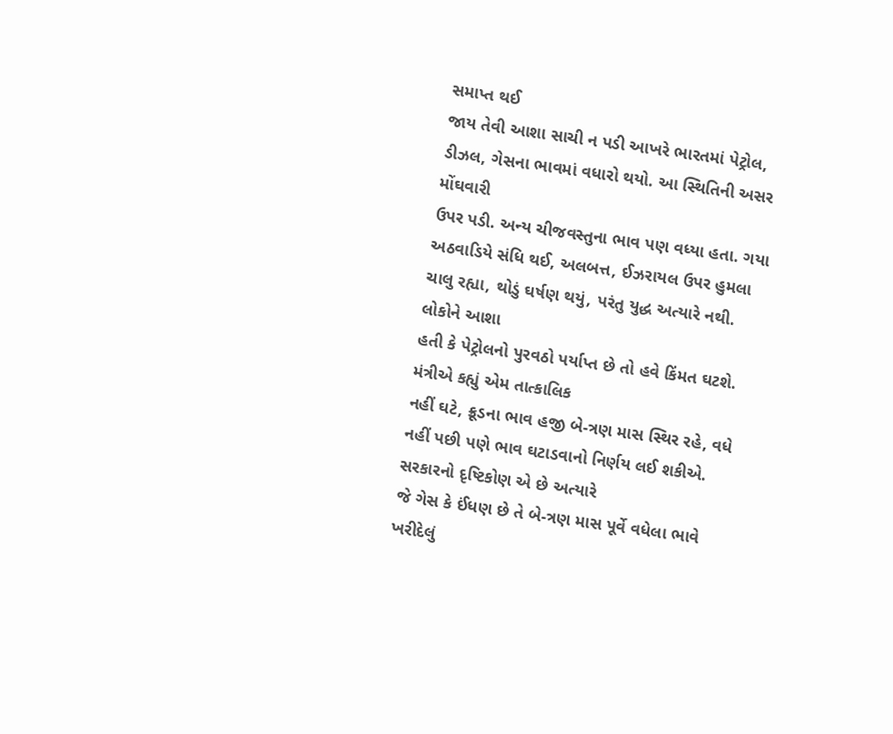સમાપ્ત થઈ
જાય તેવી આશા સાચી ન પડી આખરે ભારતમાં પેટ્રોલ, ડીઝલ, ગેસના ભાવમાં વધારો થયો. આ સ્થિતિની અસર મોંઘવારી
ઉપર પડી. અન્ય ચીજવસ્તુના ભાવ પણ વધ્યા હતા. ગયા અઠવાડિયે સંધિ થઈ, અલબત્ત, ઈઝરાયલ ઉપર હુમલા ચાલુ રહ્યા, થોડું ઘર્ષણ થયું, પરંતુ યુદ્ધ અત્યારે નથી. લોકોને આશા
હતી કે પેટ્રોલનો પુરવઠો પર્યાપ્ત છે તો હવે કિંમત ઘટશે. મંત્રીએ કહ્યું એમ તાત્કાલિક
નહીં ઘટે, ક્રૂડના ભાવ હજી બે-ત્રણ માસ સ્થિર રહે, વધે નહીં પછી પણે ભાવ ઘટાડવાનો નિર્ણય લઈ શકીએ. સરકારનો દૃષ્ટિકોણ એ છે અત્યારે
જે ગેસ કે ઈંધણ છે તે બે-ત્રણ માસ પૂર્વે વધેલા ભાવે ખરીદેલું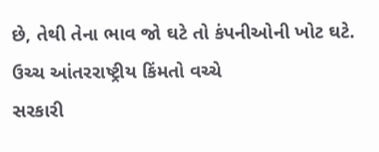છે, તેથી તેના ભાવ જો ઘટે તો કંપનીઓની ખોટ ઘટે. ઉચ્ચ આંતરરાષ્ટ્રીય કિંમતો વચ્ચે
સરકારી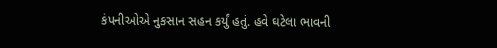કંપનીઓએ નુકસાન સહન કર્યું હતું. હવે ઘટેલા ભાવની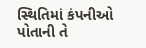સ્થિતિમાં કંપનીઓ પોતાની તે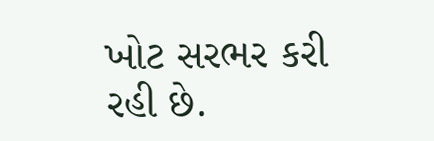ખોટ સરભર કરી રહી છે.